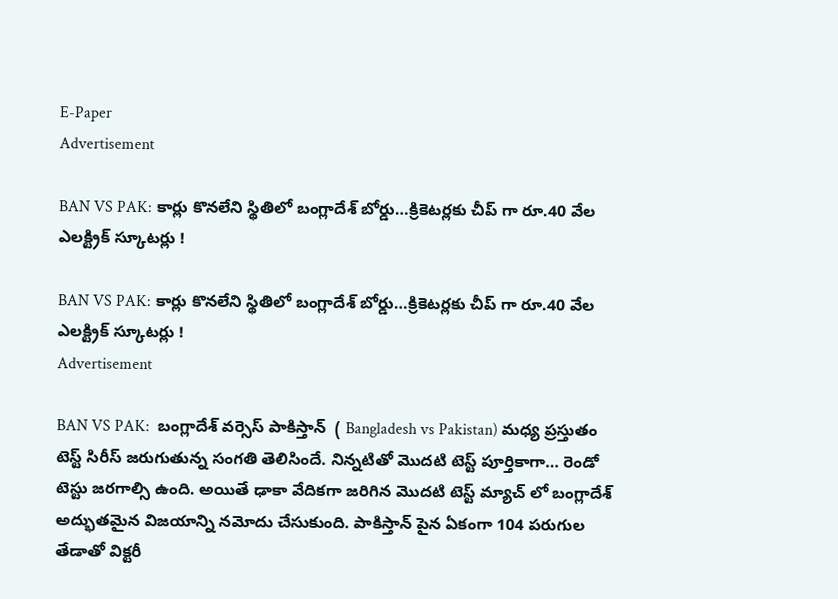E-Paper
Advertisement

BAN VS PAK: కార్లు కొన‌లేని స్థితిలో బంగ్లాదేశ్ బోర్డు…క్రికెట‌ర్ల‌కు చీప్ గా రూ.40 వేల‌ ఎల‌క్ట్రిక్ స్కూట‌ర్లు !

BAN VS PAK: కార్లు కొన‌లేని స్థితిలో బంగ్లాదేశ్ బోర్డు…క్రికెట‌ర్ల‌కు చీప్ గా రూ.40 వేల‌ ఎల‌క్ట్రిక్ స్కూట‌ర్లు !
Advertisement

BAN VS PAK:  బంగ్లాదేశ్ వర్సెస్ పాకిస్తాన్  ( Bangladesh vs Pakistan) మధ్య ప్రస్తుతం టెస్ట్ సిరీస్ జరుగుతున్న సంగతి తెలిసిందే. నిన్నటితో మొదటి టెస్ట్ పూర్తికాగా… రెండో టెస్టు జరగాల్సి ఉంది. అయితే ఢాకా వేదికగా జరిగిన మొదటి టెస్ట్ మ్యాచ్ లో బంగ్లాదేశ్ అద్భుతమైన విజయాన్ని నమోదు చేసుకుంది. పాకిస్తాన్ పైన ఏకంగా 104 పరుగుల తేడాతో విక్టరీ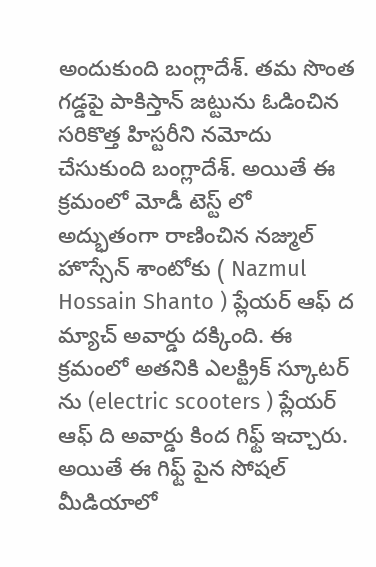అందుకుంది బంగ్లాదేశ్. తమ సొంత గడ్డపై పాకిస్తాన్ జట్టును ఓడించిన సరికొత్త హిస్టరీని నమోదు చేసుకుంది బంగ్లాదేశ్. అయితే ఈ క్రమంలో మోడీ టెస్ట్ లో అద్భుతంగా రాణించిన నజ్ముల్ హొస్సేన్ శాంటోకు ( Nazmul Hossain Shanto ) ప్లేయర్ ఆఫ్ ద మ్యాచ్ అవార్డు దక్కింది. ఈ క్రమంలో అతనికి ఎలక్ట్రిక్ స్కూటర్ ను (electric scooters ) ప్లేయర్ ఆఫ్ ది అవార్డు కింద గిఫ్ట్ ఇచ్చారు. అయితే ఈ గిఫ్ట్ పైన సోషల్ మీడియాలో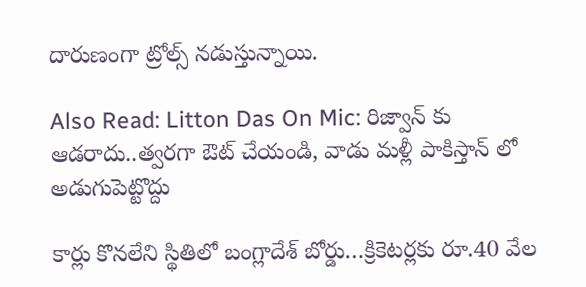దారుణంగా ట్రోల్స్ నడుస్తున్నాయి.

Also Read: Litton Das On Mic: రిజ్వాన్ కు ఆడ‌రాదు..త్వ‌ర‌గా ఔట్ చేయండి, వాడు మ‌ళ్లీ పాకిస్తాన్ లో అడుగుపెట్టొద్దు

కార్లు కొన‌లేని స్థితిలో బంగ్లాదేశ్ బోర్డు…క్రికెట‌ర్ల‌కు రూ.40 వేల‌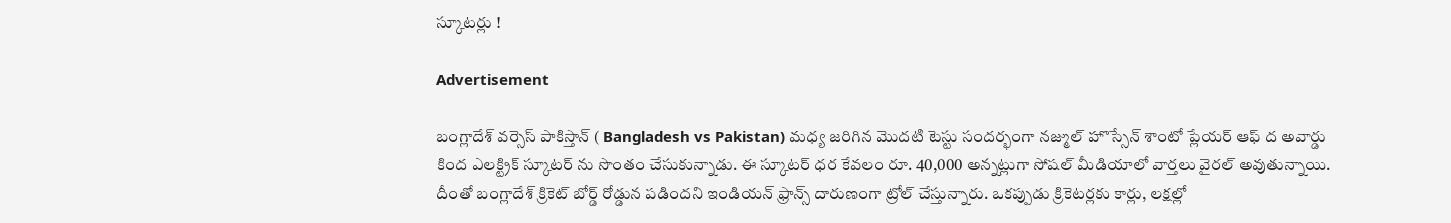స్కూట‌ర్లు !

Advertisement

బంగ్లాదేశ్ వర్సెస్ పాకిస్తాన్ ( Bangladesh vs Pakistan) మధ్య జరిగిన మొదటి టెస్టు సందర్భంగా నజ్ముల్ హొస్సేన్ శాంటో ప్లేయర్ ఆఫ్ ద అవార్డు కింద ఎలక్ట్రిక్ స్కూటర్ ను సొంతం చేసుకున్నాడు. ఈ స్కూటర్ ధర కేవలం రూ. 40,000 అన్నట్లుగా సోషల్ మీడియాలో వార్తలు వైరల్ అవుతున్నాయి. దీంతో బంగ్లాదేశ్ క్రికెట్ బోర్డ్ రోడ్డున పడిందని ఇండియన్ ఫ్రాన్స్ దారుణంగా ట్రోల్ చేస్తున్నారు. ఒకప్పుడు క్రికెటర్లకు కార్లు, లక్షల్లో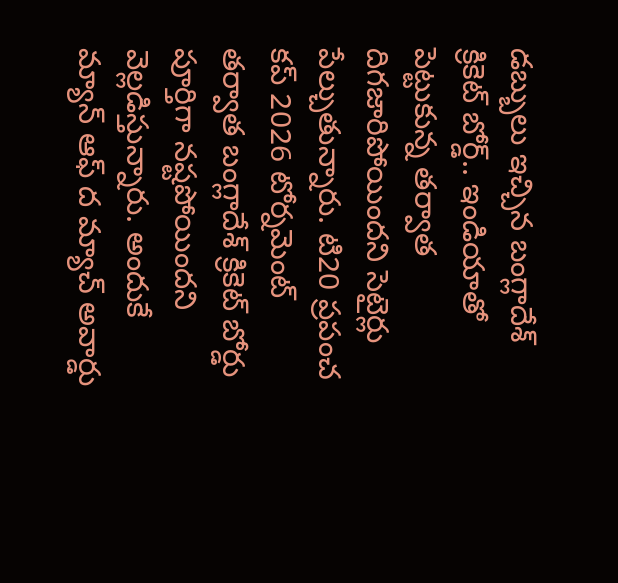డబ్బులు ఇచ్చిన బంగ్లాదేశ్ క్రికెట్ బోర్డ్.. ఇండియాతో పెట్టుకున్న తర్వాత దిగజారిపోయిందని సెటైర్లు పేల్చుతున్నారు. టి20 ప్రపంచ కప్ 2026 టోర్నమెంట్ తర్వాత బంగ్లాదేశ్ క్రికెట్ బోర్డు పూర్తిగా నష్టపోయిందని వెల్లడిస్తున్నారు. అందుకే మ్యాన్ ఆఫ్ ద మ్యాచ్ అవార్డు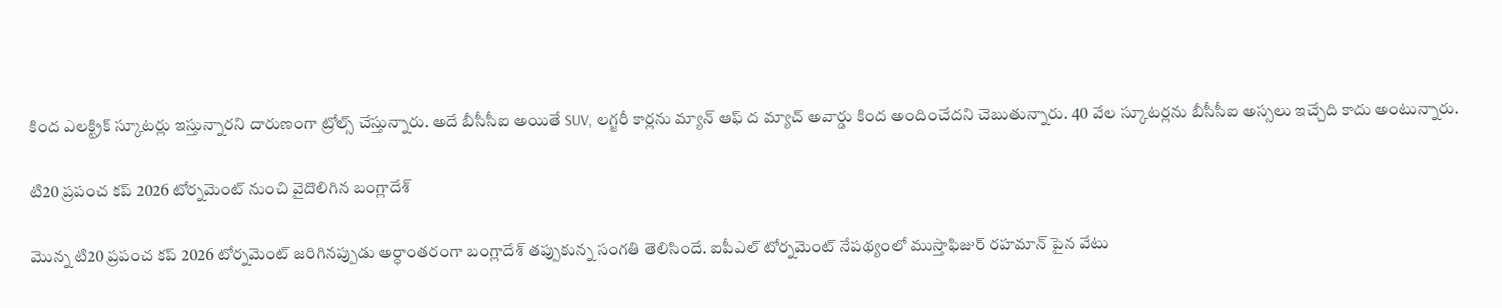కింద ఎలక్ట్రిక్ స్కూటర్లు ఇస్తున్నారని దారుణంగా ట్రోల్స్ చేస్తున్నారు. అదే బీసీసీఐ అయితే SUV, లగ్జరీ కార్లను మ్యాన్ ఆఫ్ ద మ్యాచ్ అవార్డు కింద అందించేదని చెబుతున్నారు. 40 వేల స్కూటర్లను బీసీసీఐ అస్సలు ఇచ్చేది కాదు అంటున్నారు.

టి20 ప్రపంచ కప్ 2026 టోర్నమెంట్ నుంచి వైదొలిగిన బంగ్లాదేశ్

మొన్న టి20 ప్రపంచ కప్ 2026 టోర్నమెంట్ జరిగినప్పుడు అర్ధాంతరంగా బంగ్లాదేశ్ తప్పుకున్న సంగతి తెలిసిందే. ఐపీఎల్ టోర్నమెంట్ నేపథ్యంలో ముస్తాఫిజుర్ రహమాన్ పైన వేటు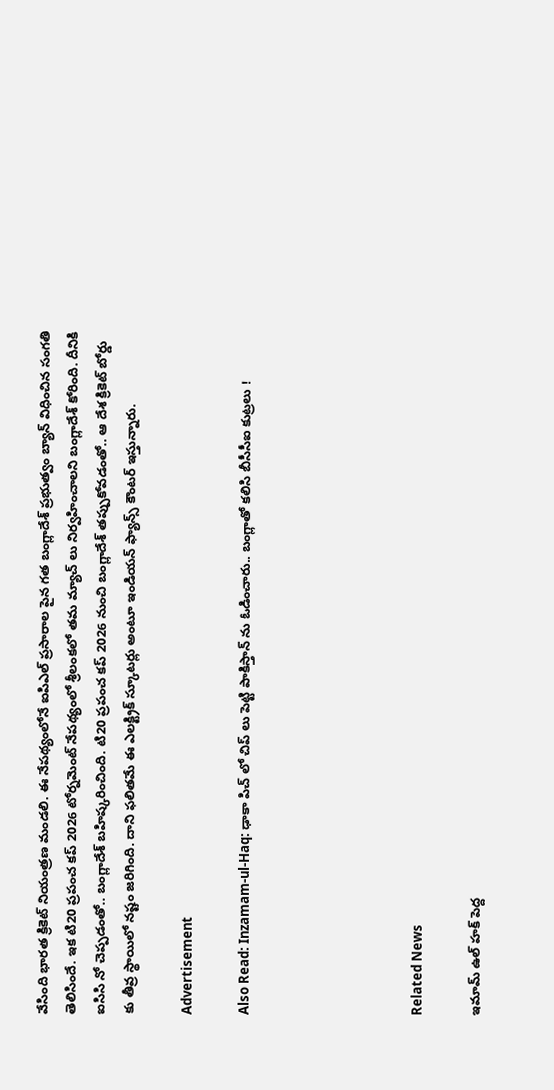వేసింది భారత క్రికెట్ నియంత్రణ మండలి. ఈ నేపథ్యంలోనే ఐపిఎల్ ప్రసారాల పైన గత బంగ్లాదేశ్ ప్రభుత్వం బ్యాన్ విధించిన సంగతి తెలిసిందే. ఇక టి20 ప్రపంచ కప్ 2026 టోర్నమెంట్ నేపథ్యంలో శ్రీలంకలో తమ మ్యాచ్ లు నిర్వహించాలని బంగ్లాదేశ్ కోరింది. దీనికి ఐసిసి నో చెప్పడంతో.. బంగ్లాదేశ్ బహిష్కరించింది. టి20 ప్రపంచ కప్ 2026 నుంచి బంగ్లాదేశ్ తప్పుకోవడంతో.. ఆ దేశ క్రికెట్ బోర్డు కు తీవ్ర స్థాయిలో నష్టం జరిగింది. దాని ఫలితమే ఈ ఎలక్ట్రిక్ స్కూటర్లు అంటూ ఇండియన్ ఫ్యాన్స్ కౌంటర్ ఇస్తున్నారు.

Advertisement

Also Read: Inzamam-ul-Haq: ఢాకా పిచ్ లో చిప్ లు పెట్టి పాకిస్తాన్ ను ఓడించారు.. బంగ్లాతో క‌లిసి బీసీసీఐ కుట్ర‌లు !





Related News

ఇమామ్ ఉల్ హక్ పెద్ద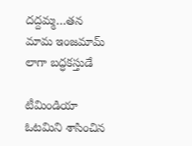ద‌ద్ద‌మ్మ‌…త‌న‌ మామ ఇంజ‌మామ్ లాగా బ‌ద్ధ‌క‌స్తుడే

టీమిండియా ఓట‌మిని శాసించిన‌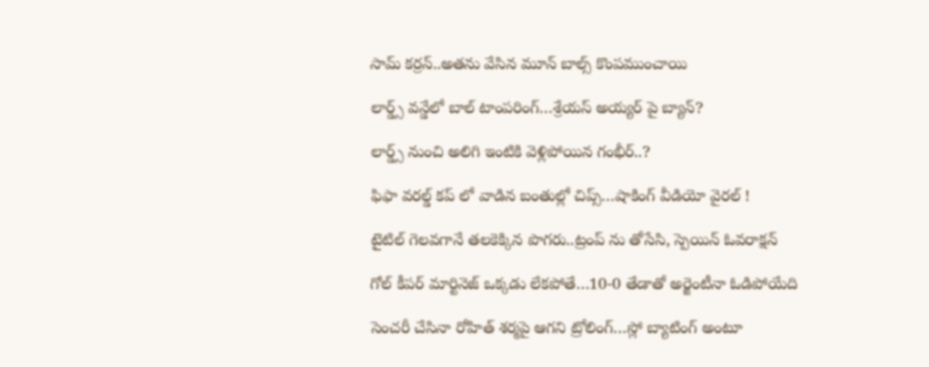సామ్‌ కర్రన్..అత‌ను వేసిన మూన్ బాల్స్ కొంప‌ముంచాయి

లార్డ్స్ వన్డేలో బాల్ టాంపరింగ్…శ్రేయస్ అయ్యర్ పై బ్యాన్?

లార్డ్స్ నుంచి అలిగి ఇంటికి వెళ్లిపోయిన గంభీర్..?

ఫిఫా వ‌ర‌ల్డ్ క‌ప్ లో వాడిన‌ బంతుల్లో చిప్స్…షాకింగ్ వీడియో వైర‌ల్ !

టైటిల్ గెల‌వ‌గానే త‌ల‌కెక్కిన పొగ‌రు..ట్రంప్ ను తోసేసి, స్పెయిన్ ఓవ‌రాక్ష‌న్‌

గోల్ కీపర్ మార్టినెజ్ ఒక్క‌డు లేక‌పోతే…10-0 తేడాతో అర్జెంటీనా ఓడిపోయేది

సెంచ‌రీ చేసినా రోహిత్ శ‌ర్మ‌పై ఆగ‌ని ట్రోలింగ్…స్లో బ్యాటింగ్ అంటూ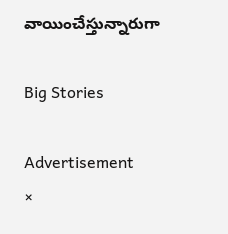వాయించేస్తున్నారుగా

Big Stories

Advertisement
×